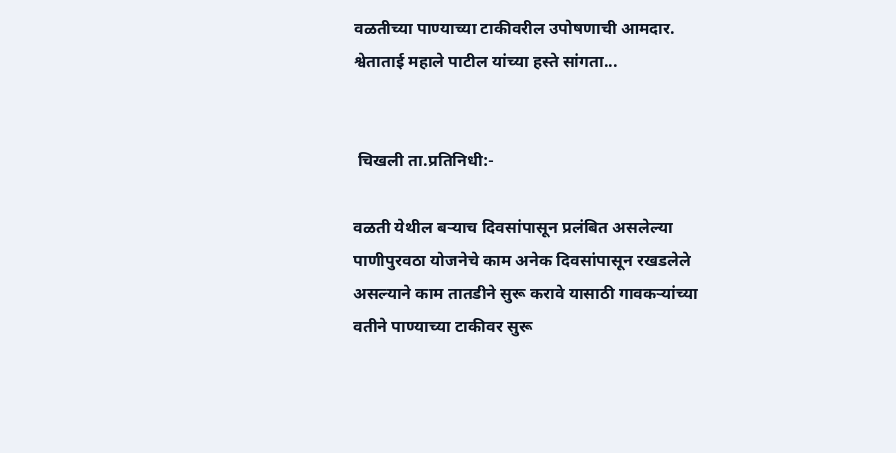वळतीच्या पाण्याच्या टाकीवरील उपोषणाची आमदार. श्वेताताई महाले पाटील यांच्या हस्ते सांगता...


 चिखली ता.प्रतिनिधी:-

वळती येथील बऱ्याच दिवसांपासून प्रलंबित असलेल्या पाणीपुरवठा योजनेचे काम अनेक दिवसांपासून रखडलेले असल्याने काम तातडीने सुरू करावे यासाठी गावकऱ्यांच्या वतीने पाण्याच्या टाकीवर सुरू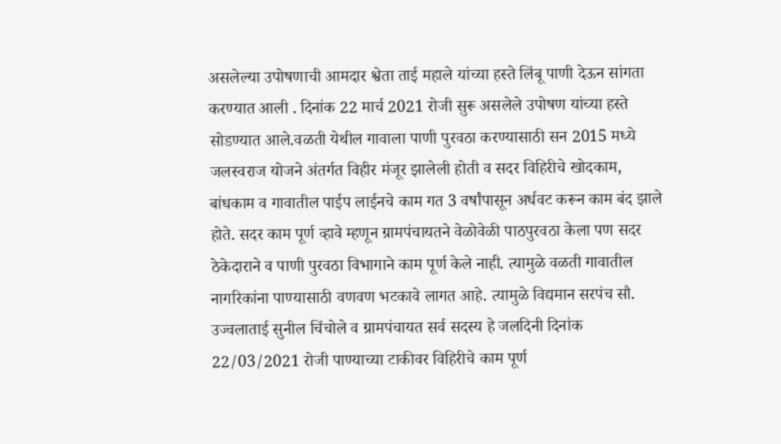असलेल्या उपोषणाची आमदार श्वेता ताई महाले यांच्या हस्ते लिंबू पाणी देऊन सांगता करण्यात आली . दिनांक 22 मार्च 2021 रोजी सुरू असलेले उपोषण यांच्या हस्ते सोडण्यात आले.वळती येथील गावाला पाणी पुरवठा करण्यासाठी सन 2015 मध्ये जलस्वराज योजने अंतर्गत विहीर मंजूर झालेली होती व सदर विहिरीचे खोदकाम, बांधकाम व गावातील पाईप लाईनचे काम गत 3 वर्षांपासून अर्धवट करून काम बंद झाले होते. सदर काम पूर्ण व्हावे म्हणून ग्रामपंचायतने वेळोवेळी पाठपुरवठा केला पण सदर ठेकेदाराने व पाणी पुरवठा विभागाने काम पूर्ण केले नाही. त्यामुळे वळती गावातील नागरिकांना पाण्यासाठी वणवण भटकावे लागत आहे. त्यामुळे विद्यमान सरपंच सौ. उज्वलाताई सुनील चिंचोले व ग्रामपंचायत सर्व सदस्य हे जलदिनी दिनांक 22/03/2021 रोजी पाण्याच्या टाकीवर विहिरीचे काम पूर्ण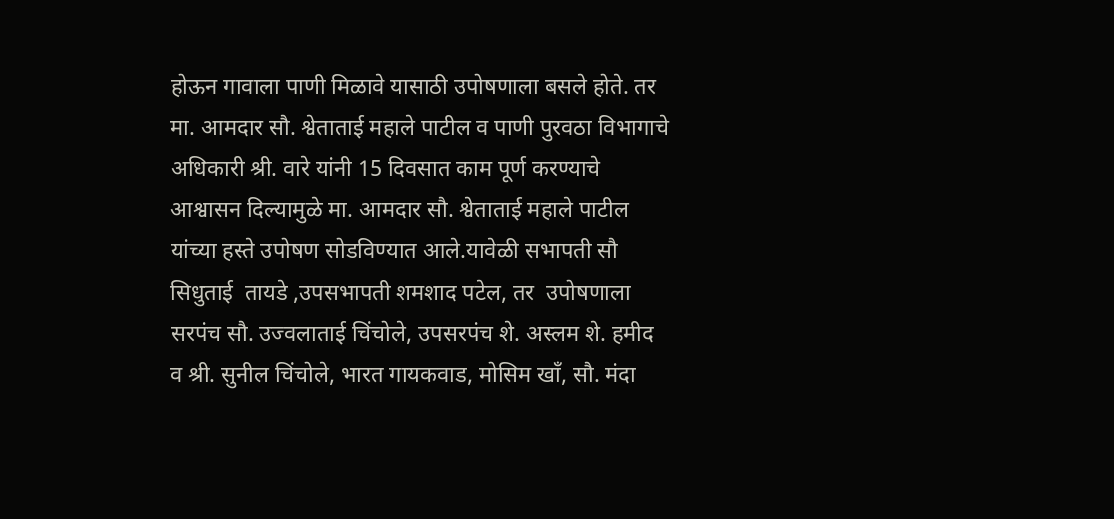होऊन गावाला पाणी मिळावे यासाठी उपोषणाला बसले होते. तर मा. आमदार सौ. श्वेताताई महाले पाटील व पाणी पुरवठा विभागाचे अधिकारी श्री. वारे यांनी 15 दिवसात काम पूर्ण करण्याचे आश्वासन दिल्यामुळे मा. आमदार सौ. श्वेताताई महाले पाटील यांच्या हस्ते उपोषण सोडविण्यात आले.यावेळी सभापती सौ सिधुताई  तायडे ,उपसभापती शमशाद पटेल, तर  उपोषणाला सरपंच सौ. उज्वलाताई चिंचोले, उपसरपंच शे. अस्लम शे. हमीद व श्री. सुनील चिंचोले, भारत गायकवाड, मोसिम खाँ, सौ. मंदा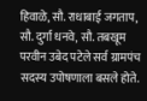हिवाळे, सौ. राधाबाई जगताप, सौ. दुर्गा धनवे, सौ. तबखूम परवीन उबेद पटेले सर्व ग्रामपंच सदस्य उपोषणाला बसले होते.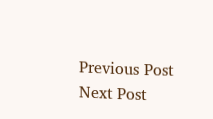Previous Post Next Post